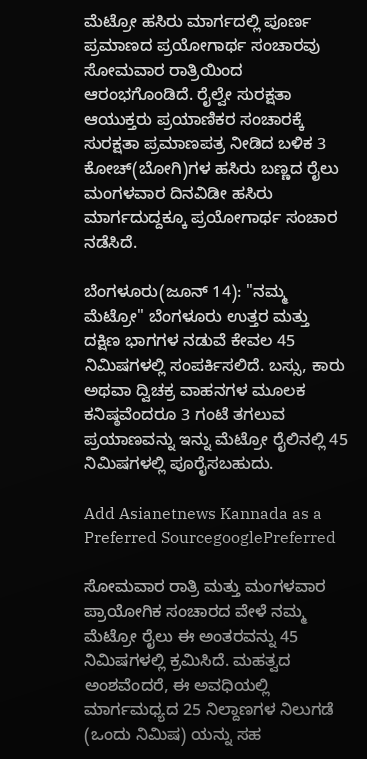ಮೆಟ್ರೋ ಹಸಿರು ಮಾರ್ಗದಲ್ಲಿ ಪೂರ್ಣ ಪ್ರಮಾಣದ ಪ್ರಯೋಗಾರ್ಥ ಸಂಚಾರವು ಸೋಮವಾರ ರಾತ್ರಿಯಿಂದ ಆರಂಭಗೊಂಡಿದೆ. ರೈಲ್ವೇ ಸುರಕ್ಷತಾ ಆಯುಕ್ತರು ಪ್ರಯಾಣಿಕರ ಸಂಚಾರಕ್ಕೆ ಸುರಕ್ಷತಾ ಪ್ರಮಾಣಪತ್ರ ನೀಡಿದ ಬಳಿಕ 3 ಕೋಚ್‌(ಬೋಗಿ)ಗಳ ಹಸಿರು ಬಣ್ಣದ ರೈಲು ಮಂಗಳವಾರ ದಿನವಿಡೀ ಹಸಿರು ಮಾರ್ಗದುದ್ದಕ್ಕೂ ಪ್ರಯೋಗಾರ್ಥ ಸಂಚಾರ ನಡೆಸಿದೆ.

ಬೆಂಗಳೂರು(ಜೂನ್ 14): "ನಮ್ಮ ಮೆಟ್ರೋ" ಬೆಂಗಳೂರು ಉತ್ತರ ಮತ್ತು ದಕ್ಷಿಣ ಭಾಗಗಳ ನಡುವೆ ಕೇವಲ 45 ನಿಮಿಷಗಳಲ್ಲಿ ಸಂಪರ್ಕಿಸಲಿದೆ. ಬಸ್ಸು, ಕಾರು ಅಥವಾ ದ್ವಿಚಕ್ರ ವಾಹನಗಳ ಮೂಲಕ ಕನಿಷ್ಠವೆಂದರೂ 3 ಗಂಟೆ ತಗಲುವ ಪ್ರಯಾಣವನ್ನು ಇನ್ನು ಮೆಟ್ರೋ ರೈಲಿನಲ್ಲಿ 45 ನಿಮಿಷಗಳಲ್ಲಿ ಪೂರೈಸಬಹುದು.

Add Asianetnews Kannada as a Preferred SourcegooglePreferred

ಸೋಮವಾರ ರಾತ್ರಿ ಮತ್ತು ಮಂಗಳವಾರ ಪ್ರಾಯೋಗಿಕ ಸಂಚಾರದ ವೇಳೆ ನಮ್ಮ ಮೆಟ್ರೋ ರೈಲು ಈ ಅಂತರವನ್ನು 45 ನಿಮಿಷಗಳಲ್ಲಿ ಕ್ರಮಿಸಿದೆ. ಮಹತ್ವದ ಅಂಶವೆಂದರೆ, ಈ ಅವಧಿಯಲ್ಲಿ ಮಾರ್ಗಮಧ್ಯದ 25 ನಿಲ್ದಾಣಗಳ ನಿಲುಗಡೆ (ಒಂದು ನಿಮಿಷ) ಯನ್ನು ಸಹ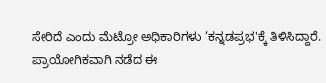ಸೇರಿದೆ ಎಂದು ಮೆಟ್ರೋ ಅಧಿಕಾರಿಗಳು ‘ಕನ್ನಡಪ್ರಭ'ಕ್ಕೆ ತಿಳಿಸಿದ್ದಾರೆ. ಪ್ರಾಯೋಗಿಕವಾಗಿ ನಡೆದ ಈ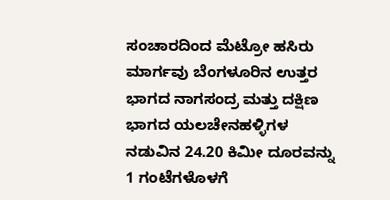ಸಂಚಾರದಿಂದ ಮೆಟ್ರೋ ಹಸಿರು ಮಾರ್ಗವು ಬೆಂಗಳೂರಿನ ಉತ್ತರ ಭಾಗದ ನಾಗಸಂದ್ರ ಮತ್ತು ದಕ್ಷಿಣ ಭಾಗದ ಯಲಚೇನಹಳ್ಳಿಗಳ ನಡುವಿನ 24.20 ಕಿಮೀ ದೂರವನ್ನು 1 ಗಂಟೆಗಳೊಳಗೆ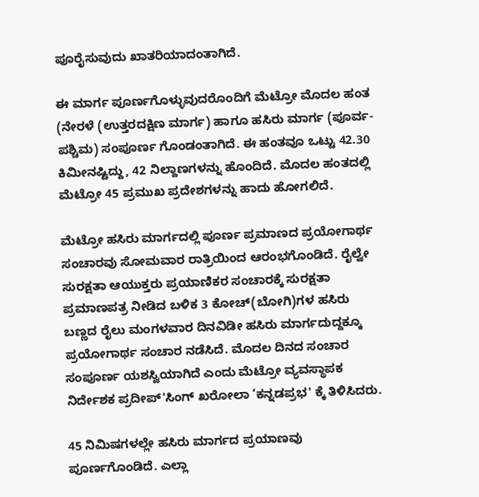ಪೂರೈಸುವುದು ಖಾತರಿಯಾದಂತಾಗಿದೆ.

ಈ ಮಾರ್ಗ ಪೂರ್ಣಗೊಳ್ಳುವುದರೊಂದಿಗೆ ಮೆಟ್ರೋ ಮೊದಲ ಹಂತ (ನೇರಳೆ (ಉತ್ತರದಕ್ಷಿಣ ಮಾರ್ಗ) ಹಾಗೂ ಹಸಿರು ಮಾರ್ಗ (ಪೂರ್ವ-ಪಶ್ಚಿಮ) ಸಂಪೂರ್ಣ ಗೊಂಡಂತಾಗಿದೆ. ಈ ಹಂತವೂ ಒಟ್ಟು 42.30 ಕಿಮೀನಷ್ಟಿದ್ದು, 42 ನಿಲ್ದಾಣಗಳನ್ನು ಹೊಂದಿದೆ. ಮೊದಲ ಹಂತದಲ್ಲಿ ಮೆಟ್ರೋ 45 ಪ್ರಮುಖ ಪ್ರದೇಶಗಳನ್ನು ಹಾದು ಹೋಗಲಿದೆ.

ಮೆಟ್ರೋ ಹಸಿರು ಮಾರ್ಗದಲ್ಲಿ ಪೂರ್ಣ ಪ್ರಮಾಣದ ಪ್ರಯೋಗಾರ್ಥ ಸಂಚಾರವು ಸೋಮವಾರ ರಾತ್ರಿಯಿಂದ ಆರಂಭಗೊಂಡಿದೆ. ರೈಲ್ವೇ ಸುರಕ್ಷತಾ ಆಯುಕ್ತರು ಪ್ರಯಾಣಿಕರ ಸಂಚಾರಕ್ಕೆ ಸುರಕ್ಷತಾ ಪ್ರಮಾಣಪತ್ರ ನೀಡಿದ ಬಳಿಕ 3 ಕೋಚ್‌(ಬೋಗಿ)ಗಳ ಹಸಿರು ಬಣ್ಣದ ರೈಲು ಮಂಗಳವಾರ ದಿನವಿಡೀ ಹಸಿರು ಮಾರ್ಗದುದ್ದಕ್ಕೂ ಪ್ರಯೋಗಾರ್ಥ ಸಂಚಾರ ನಡೆಸಿದೆ. ಮೊದಲ ದಿನದ ಸಂಚಾರ ಸಂಪೂರ್ಣ ಯಶಸ್ವಿಯಾಗಿದೆ ಎಂದು ಮೆಟ್ರೋ ವ್ಯವಸ್ಥಾಪಕ ನಿರ್ದೇಶಕ ಪ್ರದೀಪ್‌'ಸಿಂಗ್‌ ಖರೋಲಾ ‘ಕನ್ನಡಪ್ರಭ' ಕ್ಕೆ ತಿಳಿಸಿದರು.

45 ನಿಮಿಷಗಳಲ್ಲೇ ಹಸಿರು ಮಾರ್ಗದ ಪ್ರಯಾಣವು ಪೂರ್ಣಗೊಂಡಿದೆ. ಎಲ್ಲಾ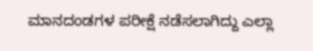ಮಾನದಂಡಗಳ ಪರೀಕ್ಷೆ ನಡೆಸಲಾಗಿದ್ದು ಎಲ್ಲಾ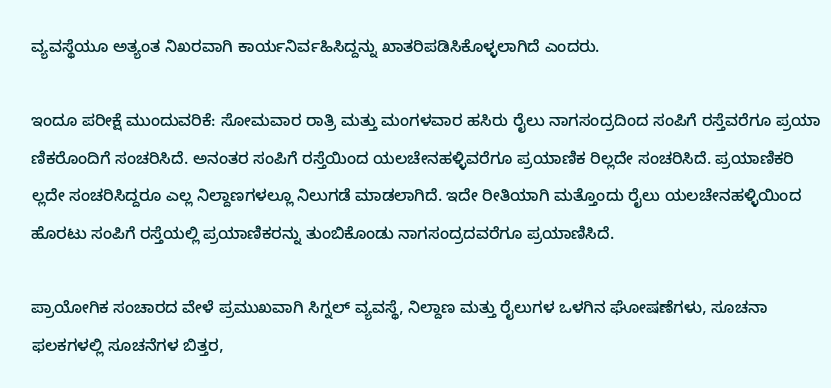ವ್ಯವಸ್ಥೆಯೂ ಅತ್ಯಂತ ನಿಖರವಾಗಿ ಕಾರ್ಯನಿರ್ವಹಿಸಿದ್ದನ್ನು ಖಾತರಿಪಡಿಸಿಕೊಳ್ಳಲಾಗಿದೆ ಎಂದರು.

ಇಂದೂ ಪರೀಕ್ಷೆ ಮುಂದುವರಿಕೆ: ಸೋಮವಾರ ರಾತ್ರಿ ಮತ್ತು ಮಂಗಳವಾರ ಹಸಿರು ರೈಲು ನಾಗಸಂದ್ರದಿಂದ ಸಂಪಿಗೆ ರಸ್ತೆವರೆಗೂ ಪ್ರಯಾ ಣಿಕರೊಂದಿಗೆ ಸಂಚರಿಸಿದೆ. ಅನಂತರ ಸಂಪಿಗೆ ರಸ್ತೆಯಿಂದ ಯಲಚೇನಹಳ್ಳಿವರೆಗೂ ಪ್ರಯಾಣಿಕ ರಿಲ್ಲದೇ ಸಂಚರಿಸಿದೆ. ಪ್ರಯಾಣಿಕರಿ ಲ್ಲದೇ ಸಂಚರಿಸಿದ್ದರೂ ಎಲ್ಲ ನಿಲ್ದಾಣಗಳಲ್ಲೂ ನಿಲುಗಡೆ ಮಾಡಲಾಗಿದೆ. ಇದೇ ರೀತಿಯಾಗಿ ಮತ್ತೊಂದು ರೈಲು ಯಲಚೇನಹಳ್ಳಿಯಿಂದ ಹೊರಟು ಸಂಪಿಗೆ ರಸ್ತೆಯಲ್ಲಿ ಪ್ರಯಾಣಿಕರನ್ನು ತುಂಬಿಕೊಂಡು ನಾಗಸಂದ್ರದವರೆಗೂ ಪ್ರಯಾಣಿಸಿದೆ.

ಪ್ರಾಯೋಗಿಕ ಸಂಚಾರದ ವೇಳೆ ಪ್ರಮುಖವಾಗಿ ಸಿಗ್ನಲ್‌ ವ್ಯವಸ್ಥೆ, ನಿಲ್ದಾಣ ಮತ್ತು ರೈಲುಗಳ ಒಳಗಿನ ಘೋಷಣೆಗಳು, ಸೂಚನಾ ಫಲಕಗಳಲ್ಲಿ ಸೂಚನೆಗಳ ಬಿತ್ತರ,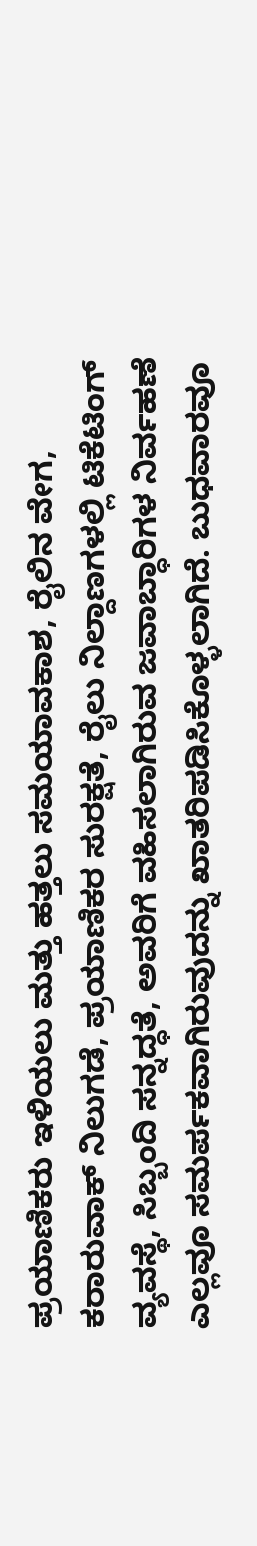ಪ್ರಯಾಣಿಕರು ಇಳಿಯಲು ಮತ್ತು ಹತ್ತಲು ಸಮಯಾವಕಾಶ, ರೈಲಿನ ವೇಗ, ಕರಾರುವಾಕ್‌ ನಿಲುಗಡೆ, ಪ್ರಯಾಣಿಕರ ಸುರಕ್ಷತೆ, ರೈಲು ನಿಲ್ದಾಣಗಳಲ್ಲಿ ಟಿಕೆಟಿಂಗ್‌ ವ್ಯವಸ್ಥೆ, ಸಿಬ್ಬಂದಿ ಸನ್ನದ್ಧತೆ, ಅವರಿಗೆ ವಹಿಸಲಾಗಿರುವ ಜವಾಬ್ಧಾರಿಗಳ ನಿರ್ವಹಣೆ ಎಲ್ಲವೂ ಸಮರ್ಪಕವಾಗಿರುವುದನ್ನು ಖಾತರಿಪಡಿಸಿಕೊಳ್ಳಲಾಗಿದೆ. ಬುಧವಾರವೂ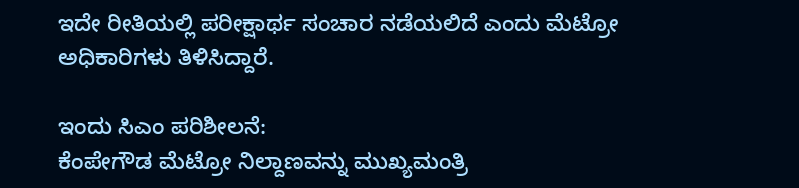ಇದೇ ರೀತಿಯಲ್ಲಿ ಪರೀಕ್ಷಾರ್ಥ ಸಂಚಾರ ನಡೆಯಲಿದೆ ಎಂದು ಮೆಟ್ರೋ ಅಧಿಕಾರಿಗಳು ತಿಳಿಸಿದ್ದಾರೆ.

ಇಂದು ಸಿಎಂ ಪರಿಶೀಲನೆ:
ಕೆಂಪೇಗೌಡ ಮೆಟ್ರೋ ನಿಲ್ದಾಣವನ್ನು ಮುಖ್ಯಮಂತ್ರಿ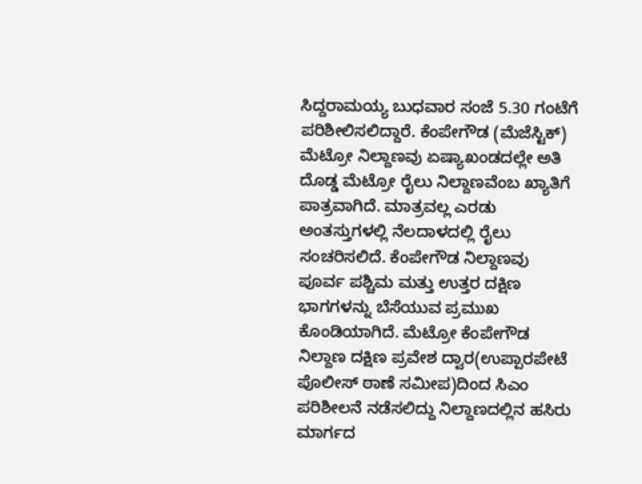ಸಿದ್ದರಾಮಯ್ಯ ಬುಧವಾರ ಸಂಜೆ 5.30 ಗಂಟೆಗೆ ಪರಿಶೀಲಿಸಲಿದ್ದಾರೆ. ಕೆಂಪೇಗೌಡ (ಮೆಜೆಸ್ಟಿಕ್‌) ಮೆಟ್ರೋ ನಿಲ್ದಾಣವು ಏಷ್ಯಾಖಂಡದಲ್ಲೇ ಅತಿ ದೊಡ್ಡ ಮೆಟ್ರೋ ರೈಲು ನಿಲ್ದಾಣವೆಂಬ ಖ್ಯಾತಿಗೆ ಪಾತ್ರವಾಗಿದೆ. ಮಾತ್ರವಲ್ಲ ಎರಡು ಅಂತಸ್ತುಗಳಲ್ಲಿ ನೆಲದಾಳದಲ್ಲಿ ರೈಲು ಸಂಚರಿಸಲಿದೆ. ಕೆಂಪೇಗೌಡ ನಿಲ್ದಾಣವು ಪೂರ್ವ ಪಶ್ಚಿಮ ಮತ್ತು ಉತ್ತರ ದಕ್ಷಿಣ ಭಾಗಗಳನ್ನು ಬೆಸೆಯುವ ಪ್ರಮುಖ ಕೊಂಡಿಯಾಗಿದೆ. ಮೆಟ್ರೋ ಕೆಂಪೇಗೌಡ ನಿಲ್ದಾಣ ದಕ್ಷಿಣ ಪ್ರವೇಶ ದ್ವಾರ(ಉಪ್ಪಾರಪೇಟೆ ಪೊಲೀಸ್‌ ಠಾಣೆ ಸಮೀಪ)ದಿಂದ ಸಿಎಂ ಪರಿಶೀಲನೆ ನಡೆಸಲಿದ್ದು ನಿಲ್ದಾಣದಲ್ಲಿನ ಹಸಿರು ಮಾರ್ಗದ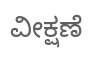ವೀಕ್ಷಣೆ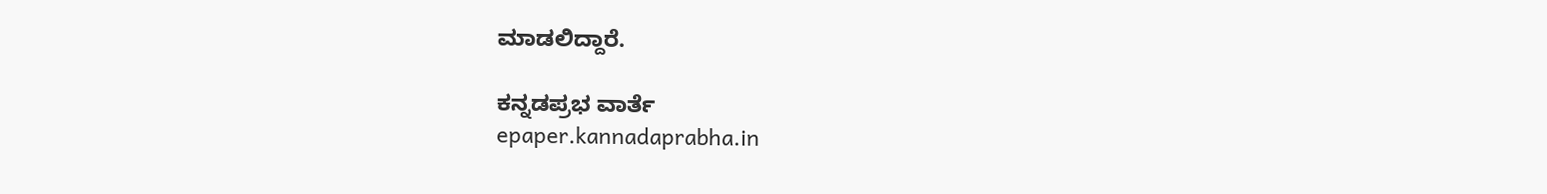ಮಾಡಲಿದ್ದಾರೆ.

ಕನ್ನಡಪ್ರಭ ವಾರ್ತೆ
epaper.kannadaprabha.in